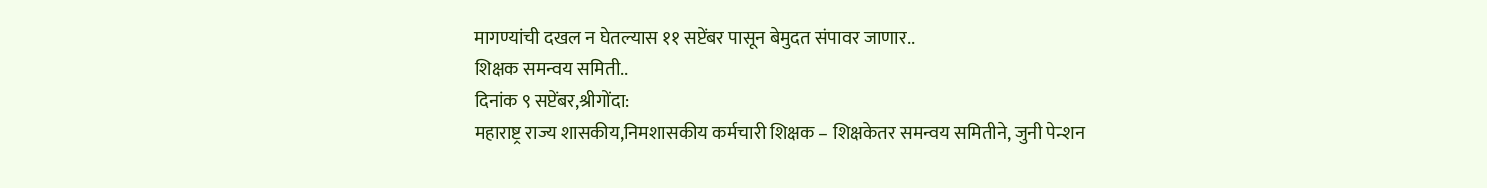मागण्यांची दखल न घेतल्यास ११ सप्टेंबर पासून बेमुदत संपावर जाणार..
शिक्षक समन्वय समिती..
दिनांक ९ सप्टेंबर,श्रीगोंदा:
महाराष्ट्र राज्य शासकीय,निमशासकीय कर्मचारी शिक्षक – शिक्षकेतर समन्वय समितीने, जुनी पेन्शन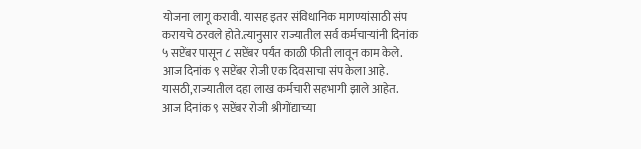योजना लागू करावी. यासह इतर संविधानिक मागण्यांसाठी संप करायचे ठरवले होते.त्यानुसार राज्यातील सर्व कर्मचाऱ्यांनी दिनांक ५ सप्टेंबर पासून ८ सप्टेंबर पर्यंत काळी फीती लावून काम केले. आज दिनांक ९ सप्टेंबर रोजी एक दिवसाचा संप केला आहे. यासठी,राज्यातील दहा लाख कर्मचारी सहभागी झाले आहेत. आज दिनांक ९ सप्टेंबर रोजी श्रीगोंद्याच्या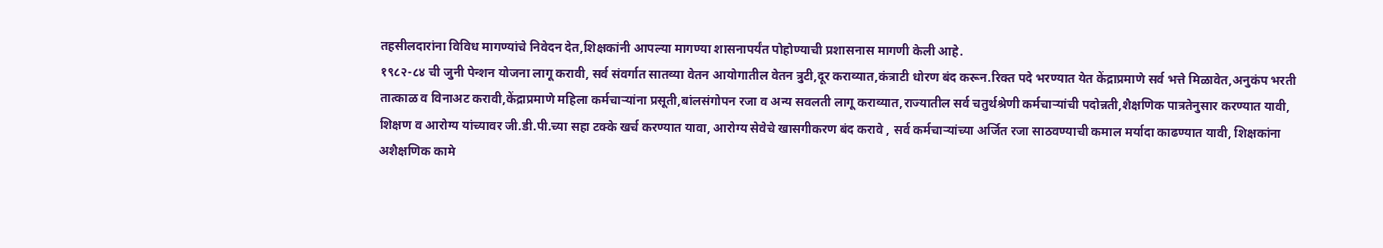तहसीलदारांना विविध मागण्यांचे निवेदन देत,शिक्षकांनी आपल्या मागण्या शासनापर्यंत पोहोण्याची प्रशासनास मागणी केली आहे.
१९८२-८४ ची जुनी पेन्शन योजना लागू करावी, सर्व संवर्गात सातव्या वेतन आयोगातील वेतन त्रुटी,दूर कराव्यात,कंत्राटी धोरण बंद करून.रिक्त पदे भरण्यात येत केंद्राप्रमाणे सर्व भत्ते मिळावेत,अनुकंप भरती तात्काळ व विनाअट करावी,केंद्राप्रमाणे महिला कर्मचाऱ्यांना प्रसूती,बांलसंगोपन रजा व अन्य सवलती लागू कराव्यात,राज्यातील सर्व चतुर्थश्रेणी कर्मचाऱ्यांची पदोन्नती,शैक्षणिक पात्रतेनुसार करण्यात यावी, शिक्षण व आरोग्य यांच्यावर जी.डी.पी.च्या सहा टक्के खर्च करण्यात यावा, आरोग्य सेवेचे खासगीकरण बंद करावे , सर्व कर्मचाऱ्यांच्या अर्जित रजा साठवण्याची कमाल मर्यादा काढण्यात यावी, शिक्षकांना अशैक्षणिक कामे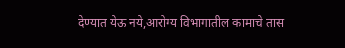देण्यात येऊ नये,आरोग्य विभागातील कामाचे तास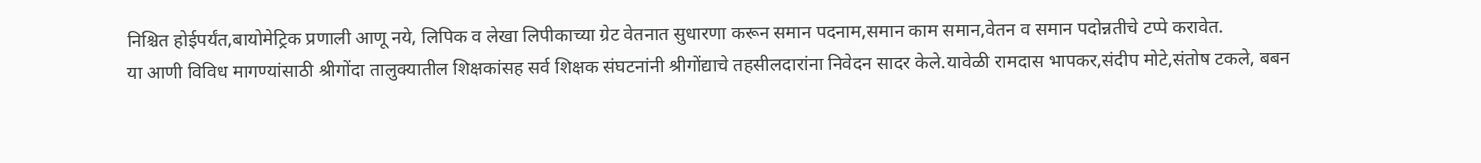निश्चित होईपर्यंत,बायोमेट्रिक प्रणाली आणू नये, लिपिक व लेखा लिपीकाच्या ग्रेट वेतनात सुधारणा करून समान पदनाम,समान काम समान,वेतन व समान पदोन्नतीचे टप्पे करावेत.
या आणी विविध मागण्यांसाठी श्रीगोंदा तालुक्यातील शिक्षकांसह सर्व शिक्षक संघटनांनी श्रीगोंद्याचे तहसीलदारांना निवेदन सादर केले.यावेळी रामदास भापकर,संदीप मोटे,संतोष टकले, बबन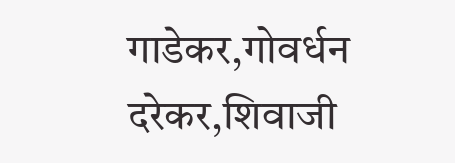गाडेकर,गोवर्धन दरेकर,शिवाजी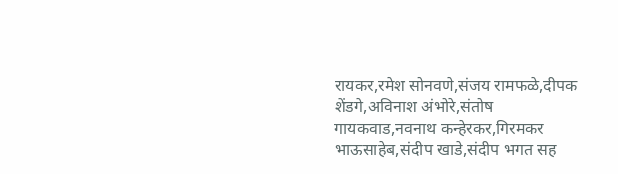रायकर,रमेश सोनवणे,संजय रामफळे,दीपक शेंडगे,अविनाश अंभोरे,संतोष गायकवाड,नवनाथ कन्हेरकर,गिरमकर भाऊसाहेब,संदीप खाडे,संदीप भगत सह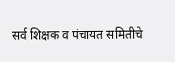सर्व शिक्षक व पंचायत समितीचे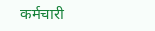कर्मचारी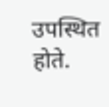उपस्थित होते.